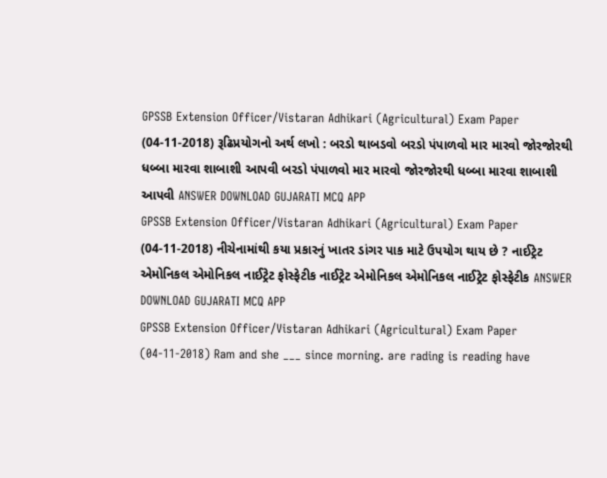GPSSB Extension Officer/Vistaran Adhikari (Agricultural) Exam Paper (04-11-2018) રૂઢિપ્રયોગનો અર્થ લખો : બરડો થાબડવો બરડો પંપાળવો માર મારવો જોરજોરથી ધબ્બા મારવા શાબાશી આપવી બરડો પંપાળવો માર મારવો જોરજોરથી ધબ્બા મારવા શાબાશી આપવી ANSWER DOWNLOAD GUJARATI MCQ APP
GPSSB Extension Officer/Vistaran Adhikari (Agricultural) Exam Paper (04-11-2018) નીચેનામાંથી કયા પ્રકારનું ખાતર ડાંગર પાક માટે ઉપયોગ થાય છે ? નાઈટ્રેટ એમોનિકલ એમોનિકલ નાઈટ્રેટ ફોસ્ફેટીક નાઈટ્રેટ એમોનિકલ એમોનિકલ નાઈટ્રેટ ફોસ્ફેટીક ANSWER DOWNLOAD GUJARATI MCQ APP
GPSSB Extension Officer/Vistaran Adhikari (Agricultural) Exam Paper (04-11-2018) Ram and she ___ since morning. are rading is reading have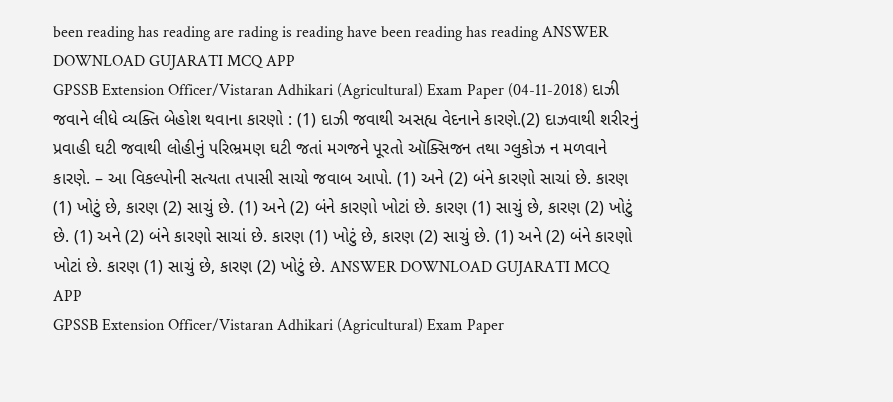been reading has reading are rading is reading have been reading has reading ANSWER DOWNLOAD GUJARATI MCQ APP
GPSSB Extension Officer/Vistaran Adhikari (Agricultural) Exam Paper (04-11-2018) દાઝી જવાને લીધે વ્યક્તિ બેહોશ થવાના કારણો : (1) દાઝી જવાથી અસહ્ય વેદનાને કારણે.(2) દાઝવાથી શરીરનું પ્રવાહી ઘટી જવાથી લોહીનું પરિભ્રમણ ઘટી જતાં મગજને પૂરતો ઑક્સિજન તથા ગ્લુકોઝ ન મળવાને કારણે. – આ વિકલ્પોની સત્યતા તપાસી સાચો જવાબ આપો. (1) અને (2) બંને કારણો સાચાં છે. કારણ (1) ખોટું છે, કારણ (2) સાચું છે. (1) અને (2) બંને કારણો ખોટાં છે. કારણ (1) સાચું છે, કારણ (2) ખોટું છે. (1) અને (2) બંને કારણો સાચાં છે. કારણ (1) ખોટું છે, કારણ (2) સાચું છે. (1) અને (2) બંને કારણો ખોટાં છે. કારણ (1) સાચું છે, કારણ (2) ખોટું છે. ANSWER DOWNLOAD GUJARATI MCQ APP
GPSSB Extension Officer/Vistaran Adhikari (Agricultural) Exam Paper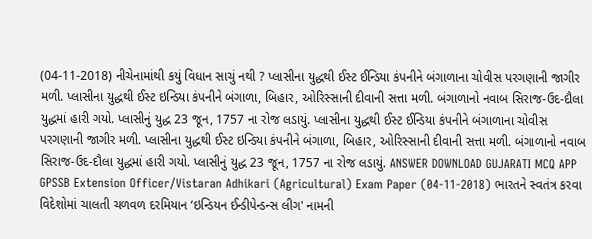(04-11-2018) નીચેનામાંથી કયું વિધાન સાચું નથી ? પ્લાસીના યુદ્ધથી ઈસ્ટ ઈન્ડિયા કંપનીને બંગાળાના ચોવીસ પરગણાની જાગીર મળી. પ્લાસીના યુદ્ધથી ઈસ્ટ ઇન્ડિયા કંપનીને બંગાળા, બિહાર, ઓરિસ્સાની દીવાની સત્તા મળી. બંગાળાનો નવાબ સિરાજ-ઉદ-દૌલા યુદ્ધમાં હારી ગયો. પ્લાસીનું યુદ્ધ 23 જૂન, 1757 ના રોજ લડાયું. પ્લાસીના યુદ્ધથી ઈસ્ટ ઈન્ડિયા કંપનીને બંગાળાના ચોવીસ પરગણાની જાગીર મળી. પ્લાસીના યુદ્ધથી ઈસ્ટ ઇન્ડિયા કંપનીને બંગાળા, બિહાર, ઓરિસ્સાની દીવાની સત્તા મળી. બંગાળાનો નવાબ સિરાજ-ઉદ-દૌલા યુદ્ધમાં હારી ગયો. પ્લાસીનું યુદ્ધ 23 જૂન, 1757 ના રોજ લડાયું. ANSWER DOWNLOAD GUJARATI MCQ APP
GPSSB Extension Officer/Vistaran Adhikari (Agricultural) Exam Paper (04-11-2018) ભારતને સ્વતંત્ર કરવા વિદેશોમાં ચાલતી ચળવળ દરમિયાન ‘ઇન્ડિયન ઈન્ડીપેન્ડન્સ લીગ' નામની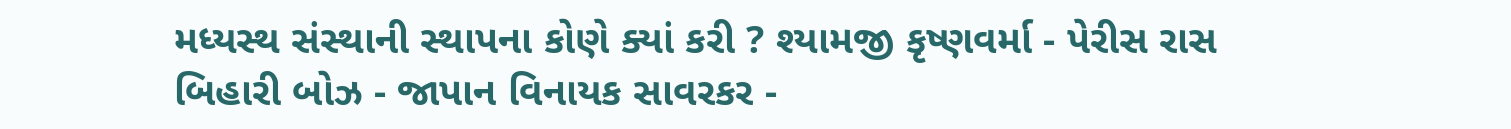મધ્યસ્થ સંસ્થાની સ્થાપના કોણે ક્યાં કરી ? શ્યામજી કૃષ્ણવર્મા - પેરીસ રાસ બિહારી બોઝ - જાપાન વિનાયક સાવરકર -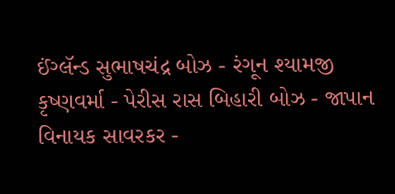ઈંગ્લૅન્ડ સુભાષચંદ્ર બોઝ - રંગૂન શ્યામજી કૃષ્ણવર્મા - પેરીસ રાસ બિહારી બોઝ - જાપાન વિનાયક સાવરકર -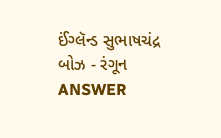ઈંગ્લૅન્ડ સુભાષચંદ્ર બોઝ - રંગૂન ANSWER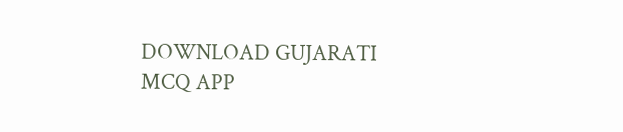DOWNLOAD GUJARATI MCQ APP